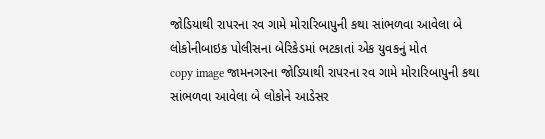જોડિયાથી રાપરના રવ ગામે મોરારિબાપુની કથા સાંભળવા આવેલા બે લોકોનીબાઇક પોલીસના બેરિકેડમાં ભટકાતાં એક યુવકનું મોત
copy image જામનગરના જોડિયાથી રાપરના રવ ગામે મોરારિબાપુની કથા સાંભળવા આવેલા બે લોકોને આડેસર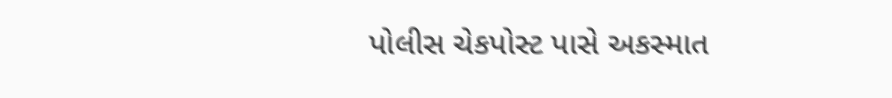પોલીસ ચેકપોસ્ટ પાસે અકસ્માત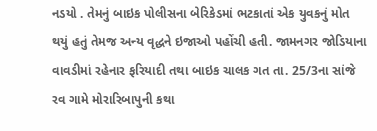નડયો . તેમનું બાઇક પોલીસના બેરિકેડમાં ભટકાતાં એક યુવકનું મોત થયું હતું તેમજ અન્ય વૃદ્ધને ઇજાઓ પહોંચી હતી. જામનગર જોડિયાના વાવડીમાં રહેનાર ફરિયાદી તથા બાઇક ચાલક ગત તા. 25/3ના સાંજે રવ ગામે મોરારિબાપુની કથા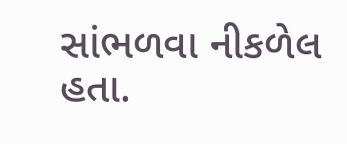સાંભળવા નીકળેલ હતા.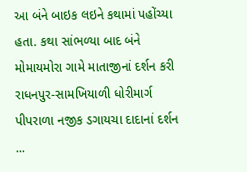આ બંને બાઇક લઇને કથામાં પહોંચ્યા હતા. કથા સાંભળ્યા બાદ બંને મોમાયમોરા ગામે માતાજીનાં દર્શન કરી રાધનપુર-સામખિયાળી ધોરીમાર્ગ પીપરાળા નજીક ડગાયચા દાદાનાં દર્શન ...